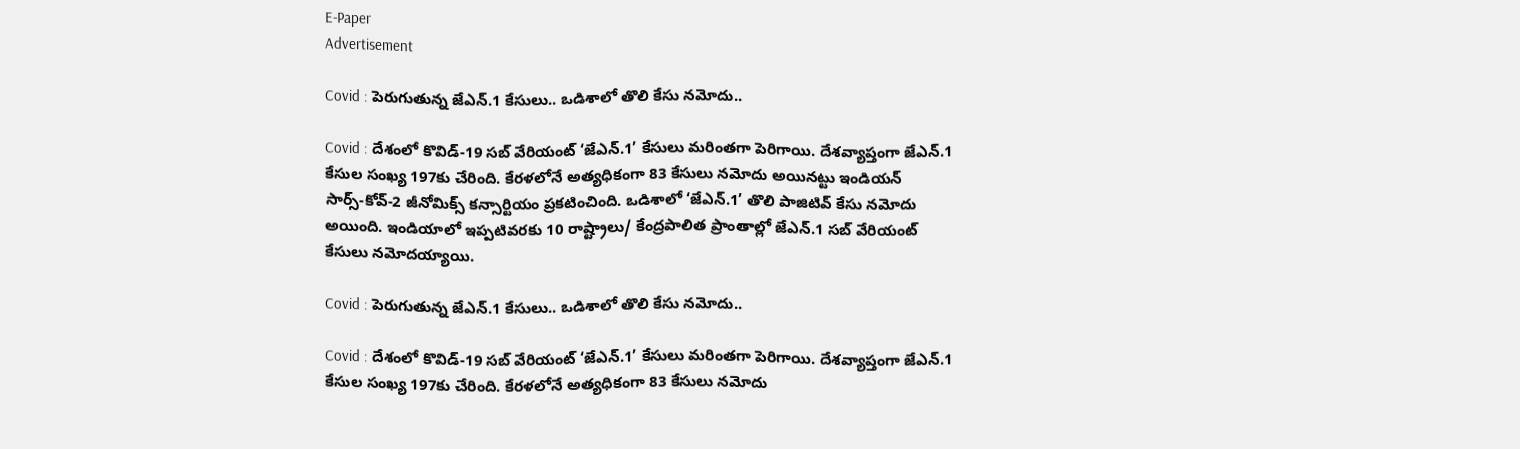E-Paper
Advertisement

Covid : పెరుగుతున్న జేఎన్.1 కేసులు.. ఒడిశాలో తొలి కేసు నమోదు..

Covid : దేశంలో కొవిడ్‌-19 సబ్ వేరియంట్ ‘జేఎన్‌.1’ కేసులు మరింతగా పెరిగాయి. దేశవ్యాప్తంగా జేఎన్.1 కేసుల సంఖ్య 197కు చేరింది. కేరళలోనే అత్యధికంగా 83 కేసులు నమోదు అయినట్టు ఇండియన్‌ సార్స్‌-కోవ్‌-2 జీనోమిక్స్‌ కన్సార్టియం ప్రకటించింది. ఒడిశాలో ‘జేఎన్‌.1’ తొలి పాజిటివ్‌ కేసు నమోదు అయింది. ఇండియాలో ఇప్పటివరకు 10 రాష్ట్రాలు/ కేంద్రపాలిత ప్రాంతాల్లో జేఎన్.1 సబ్ వేరియంట్ కేసులు నమోదయ్యాయి.

Covid : పెరుగుతున్న జేఎన్.1 కేసులు.. ఒడిశాలో తొలి కేసు నమోదు..

Covid : దేశంలో కొవిడ్‌-19 సబ్ వేరియంట్ ‘జేఎన్‌.1’ కేసులు మరింతగా పెరిగాయి. దేశవ్యాప్తంగా జేఎన్.1 కేసుల సంఖ్య 197కు చేరింది. కేరళలోనే అత్యధికంగా 83 కేసులు నమోదు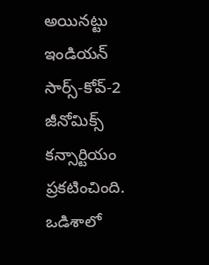అయినట్టు ఇండియన్‌ సార్స్‌-కోవ్‌-2 జీనోమిక్స్‌ కన్సార్టియం ప్రకటించింది. ఒడిశాలో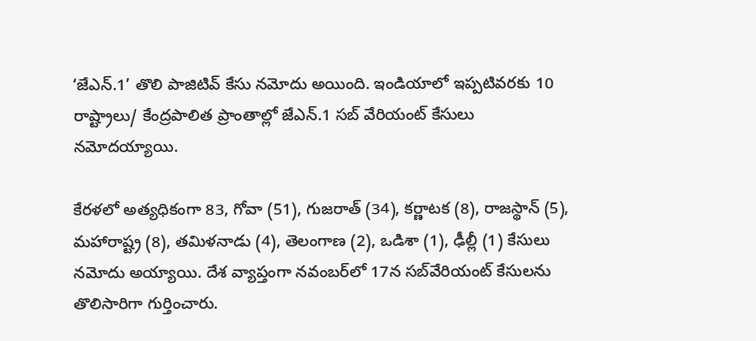‘జేఎన్‌.1’ తొలి పాజిటివ్‌ కేసు నమోదు అయింది. ఇండియాలో ఇప్పటివరకు 10 రాష్ట్రాలు/ కేంద్రపాలిత ప్రాంతాల్లో జేఎన్.1 సబ్ వేరియంట్ కేసులు నమోదయ్యాయి.

కేరళలో అత్యధికంగా 83, గోవా (51), గుజరాత్ (34), కర్ణాటక (8), రాజస్థాన్ (5), మహారాష్ట్ర (8), తమిళనాడు (4), తెలంగాణ (2), ఒడిశా (1), ఢీల్లీ (1) కేసులు నమోదు అయ్యాయి. దేశ వ్యాప్తంగా నవంబర్‌లో 17న సబ్‌వేరియంట్‌ కేసులను తొలిసారిగా గుర్తించారు.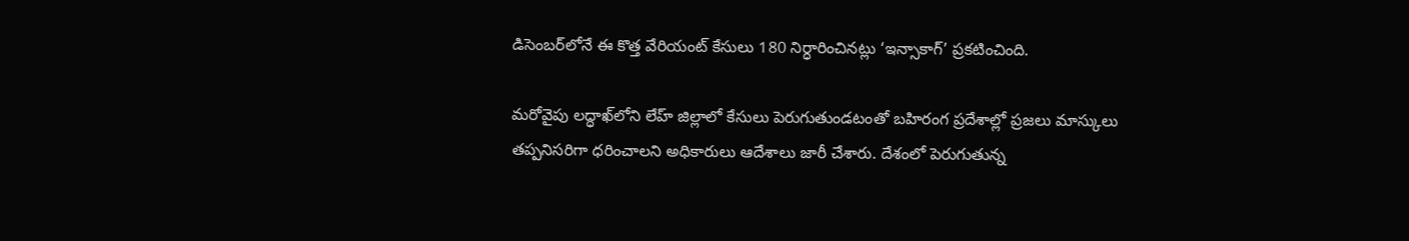డిసెంబర్‌లోనే ఈ కొత్త వేరియంట్ కేసులు 180 నిర్ధారించినట్లు ‘ఇన్సాకాగ్‌’ ప్రకటించింది.

మరోవైపు లద్ధాఖ్‌లోని లేహ్‌ జిల్లాలో కేసులు పెరుగుతుండటంతో బహిరంగ ప్రదేశాల్లో ప్రజలు మాస్కు‌లు తప్పనిసరిగా ధరించాలని అధికారులు ఆదేశాలు జారీ చేశారు. దేశంలో పెరుగుతున్న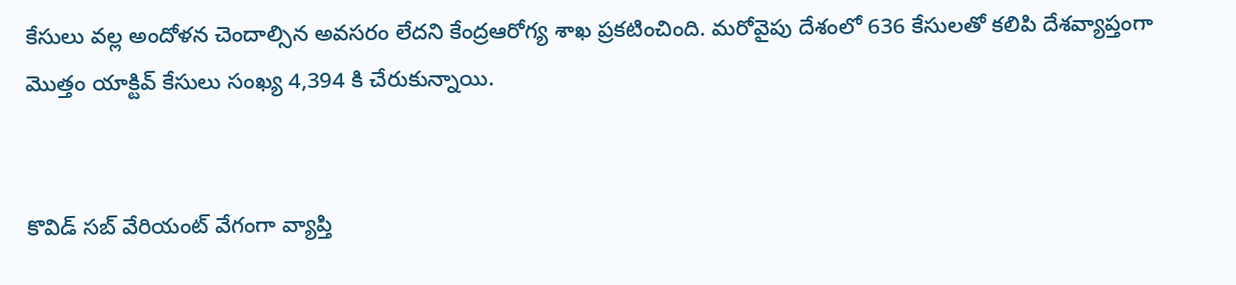కేసులు వల్ల అందోళన చెందాల్సిన అవసరం లేదని కేంద్రఆరోగ్య శాఖ ప్రకటించింది. మరోవైపు దేశంలో 636 కేసులతో కలిపి దేశవ్యాప్తంగా మొత్తం యాక్టివ్ కేసులు సంఖ్య 4,394 కి చేరుకున్నాయి.


కొవిడ్ సబ్ వేరియంట్ వేగంగా వ్యాప్తి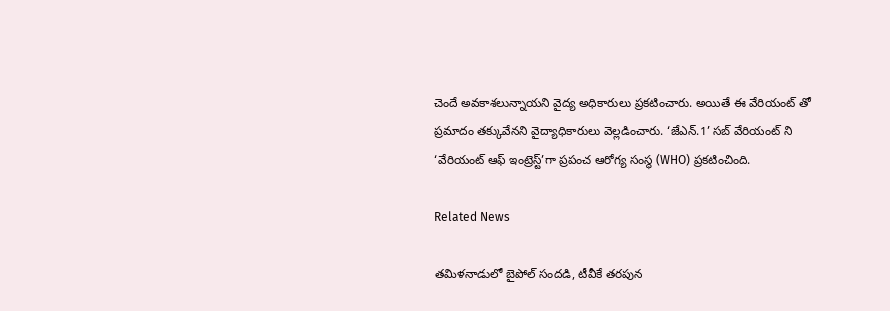చెందే అవకాశలున్నాయని వైద్య అధికారులు ప్రకటించారు. అయితే ఈ వేరియంట్ తో ప్రమాదం తక్కువేనని వైద్యాధికారులు వెల్లడించారు. ‘జేఎన్‌.1’ సబ్ వేరియంట్ ని ‘వేరియంట్‌ ఆఫ్‌ ఇంట్రెస్ట్‌’గా ప్రపంచ ఆరోగ్య సంస్థ (WHO) ప్రకటించింది.

Related News

తమిళనాడులో బైపోల్ సందడి, టీవీకే తరపున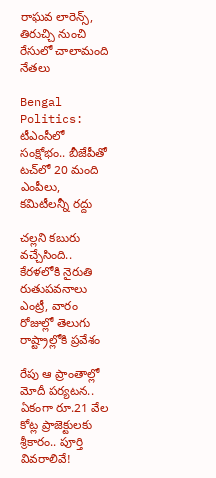రాఘవ లారెన్స్‌, తిరుచ్చి నుంచి రేసులో చాలామంది నేతలు

Bengal Politics: టీఎంసీలో సంక్షోభం.. బీజేపీతో టచ్‌లో 20 మంది ఎంపీలు, కమిటీలన్నీ రద్దు

చల్లని కబురు వచ్చేసింది.. కేరళలోకి నైరుతి రుతుపవనాలు ఎంట్రీ, వారం రోజుల్లో తెలుగు రాష్ట్రాల్లోకి ప్రవేశం

రేపు ఆ ప్రాంతాల్లో మోదీ పర్యటన.. ఏకంగా రూ.21 వేల కోట్ల ప్రాజెక్టులకు శ్రీకారం.. పూర్తి వివరాలివే!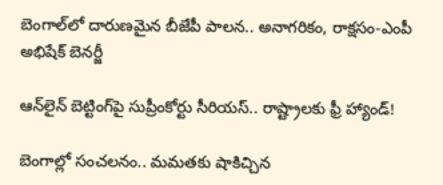బెంగాల్‌లో దారుణమైన బీజేపీ పాలన.. అనాగరికం, రాక్షసం-ఎంపీ అభిషేక్ బెనర్జీ

ఆన్‌లైన్ బెట్టింగ్‌పై సుప్రీంకోర్టు సీరియస్.. రాష్ట్రాలకు ఫ్రీ హ్యాండ్!

బెంగాల్లో సంచలనం.. మమతకు షాకిచ్చిన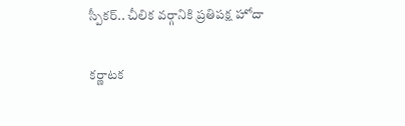స్పీకర్.. చీలిక వర్గానికి ప్రతిపక్ష హోదా

కర్ణాటక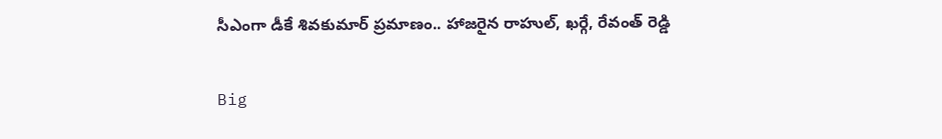సీఎంగా డీకే శివకుమార్‌ ప్రమాణం.. హాజరైన రాహుల్, ఖర్గే, రేవంత్ రెడ్డి

Big